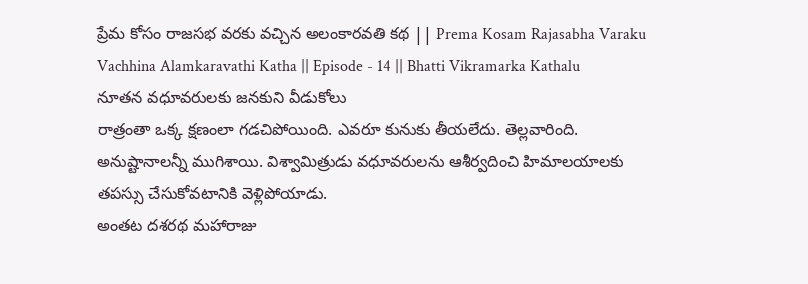ప్రేమ కోసం రాజసభ వరకు వచ్చిన అలంకారవతి కథ || Prema Kosam Rajasabha Varaku Vachhina Alamkaravathi Katha || Episode - 14 || Bhatti Vikramarka Kathalu
నూతన వధూవరులకు జనకుని వీడుకోలు
రాత్రంతా ఒక్క క్షణంలా గడచిపోయింది. ఎవరూ కునుకు తీయలేదు. తెల్లవారింది. అనుష్టానాలన్నీ ముగిశాయి. విశ్వామిత్రుడు వధూవరులను ఆశీర్వదించి హిమాలయాలకు తపస్సు చేసుకోవటానికి వెళ్లిపోయాడు.
అంతట దశరథ మహారాజు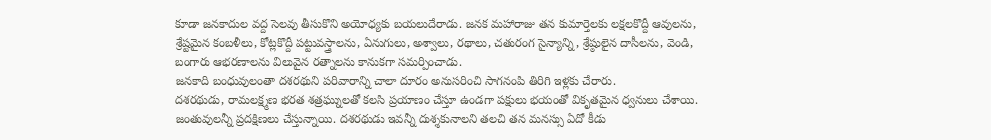కూడా జనకాదుల వద్ద సెలవు తీసుకొని అయోధ్యకు బయలుదేరాడు. జనక మహారాజు తన కుమార్తెలకు లక్షలకొద్దీ ఆవులను, శ్రేష్టమైన కంబళీలు, కోట్లకొద్దీ పట్టువస్త్రాలను, ఏనుగులు, అశ్వాలు, రథాలు, చతురంగ సైన్యాన్ని, శ్రేష్ఠులైన దాసీలను, వెండి, బంగారు ఆభరణాలను విలువైన రత్నాలను కానుకగా సమర్పించాడు.
జనకాది బంధువులంతా దశరథుని పరివారాన్ని చాలా దూరం అనుసరించి సాగనంపి తిరిగి ఇళ్లకు చేరారు.
దశరథుడు, రామలక్ష్మణ భరత శత్రఘ్నులతో కలసి ప్రయాణం చేస్తూ ఉండగా పక్షులు భయంతో వికృతమైన ధ్వనులు చేశాయి. జంతువులన్నీ ప్రదక్షిణలు చేస్తున్నాయి. దశరథుడు ఇవన్నీ దుశ్శకునాలని తలచి తన మనస్సు ఏదో కీడు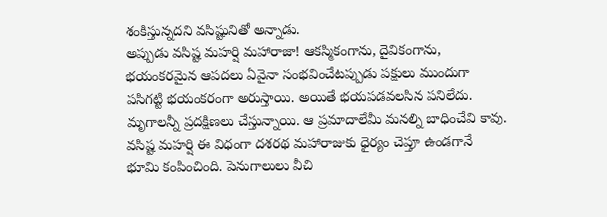శంకిస్తున్నదని వసిష్టునితో అన్నాడు.
అప్పుడు వసిష్ట మహర్షి మహారాజా! ఆకస్మికంగాను, దైవికంగాను, భయంకరమైన ఆపదలు ఏవైనా సంభవించేటప్పుడు పక్షులు ముందుగా పసిగట్టి భయంకరంగా అరుస్తాయి. అయితే భయపడవలసిన పనిలేదు. మృగాలన్నీ ప్రదక్షిణలు చేస్తున్నాయి. ఆ ప్రమాదాలేమీ మనల్ని బాధించేవి కావు.
వసిష్ట మహర్షి ఈ విధంగా దశరథ మహారాజుకు ధైర్యం చెప్తూ ఉండగానే భూమి కంపించింది. పెనుగాలులు వీచి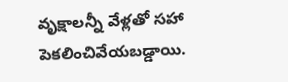వృక్షాలన్నీ వేళ్లతో సహా పెకలించివేయబడ్డాయి.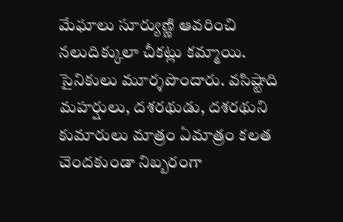మేఘాలు సూర్యుణ్ణి ఆవరించి నలుదిక్కులా చీకట్లు కమ్మాయి. సైనికులు మూర్శపొందారు. వసిష్టాది మహర్షులు, దశరథుడు, దశరథుని కుమారులు మాత్రం ఏమాత్రం కలత చెందకుండా నిబ్బరంగా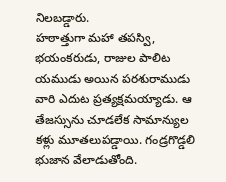నిలబడ్డారు.
హఠాత్తుగా మహా తపస్వి, భయంకరుడు, రాజుల పాలిట యముడు అయిన పరశురాముడు వారి ఎదుట ప్రత్యక్షమయ్యాడు. ఆ తేజస్సును చూడలేక సామాన్యుల కళ్లు మూతలుపడ్డాయి. గండ్రగొడ్డలి భుజాన వేలాడుతోంది.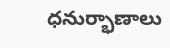ధనుర్భాణాలు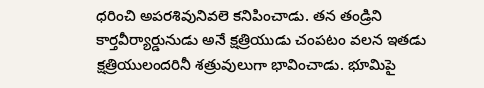ధరించి అపరశివునివలె కనిపించాడు. తన తండ్రిని కార్తవీర్యార్డునుడు అనే క్షత్రియుడు చంపటం వలన ఇతడు క్షత్రియులందరినీ శత్రువులుగా భావించాడు. భూమిపై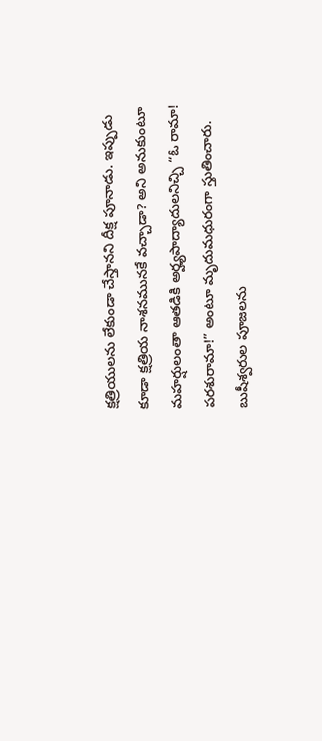క్షత్రియులను లేకుండా చేస్తానని దీక్ష పూనాడు. ఇప్పుడు కూడా క్షత్రియ నాశనమునకే వచ్చాడా? అని అనుకుంటూ మహర్షులంతా ఆతడికి అర్హ్యపాద్యాదులనిచ్చి “ఓ రామా! పరశురామా!” అంటూ మృదుమధురంగా స్తుతించారు. బుషీశ్వరుల పూజలను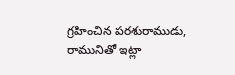గ్రహించిన పరశురాముడు, రామునితో ఇట్లా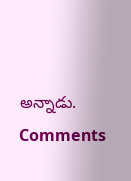అన్నాడు.
Comments